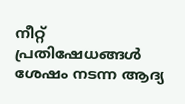നീറ്റ് പ്രതിഷേധങ്ങൾ ശേഷം നടന്ന ആദ്യ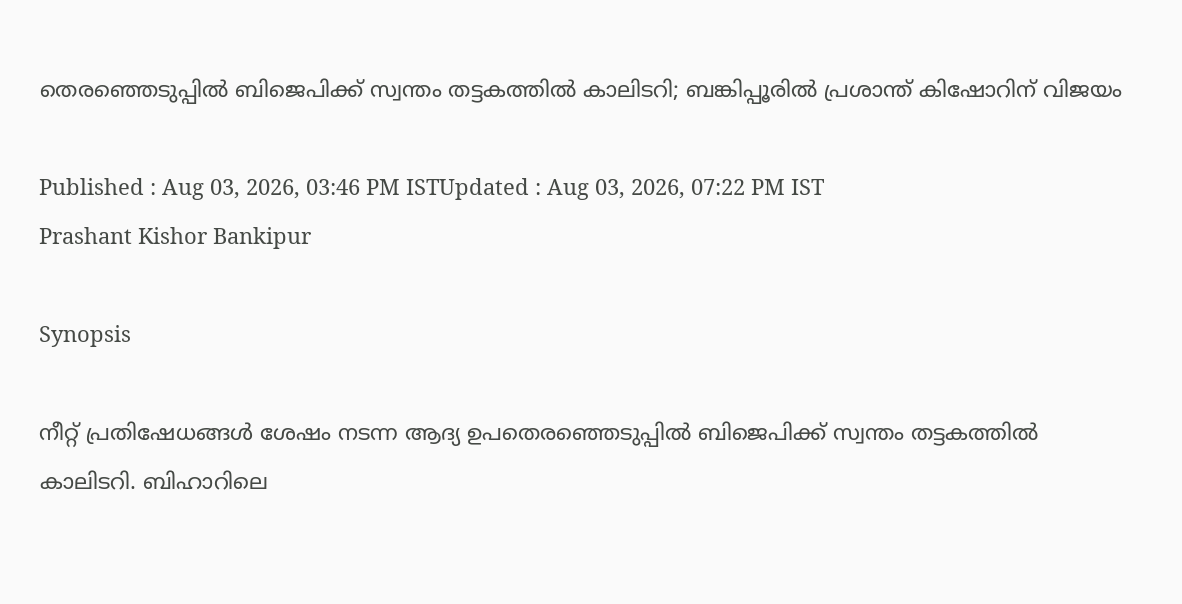തെര‍ഞ്ഞെടുപ്പിൽ ബിജെപിക്ക് സ്വന്തം തട്ടകത്തിൽ കാലിടറി; ബങ്കിപ്പൂരിൽ പ്രശാന്ത് കിഷോറിന് വിജയം

Published : Aug 03, 2026, 03:46 PM ISTUpdated : Aug 03, 2026, 07:22 PM IST
Prashant Kishor Bankipur

Synopsis

നീറ്റ് പ്രതിഷേധങ്ങൾ ശേഷം നടന്ന ആദ്യ ഉപതെര‍ഞ്ഞെടുപ്പിൽ ബിജെപിക്ക് സ്വന്തം തട്ടകത്തിൽ കാലിടറി. ബിഹാറിലെ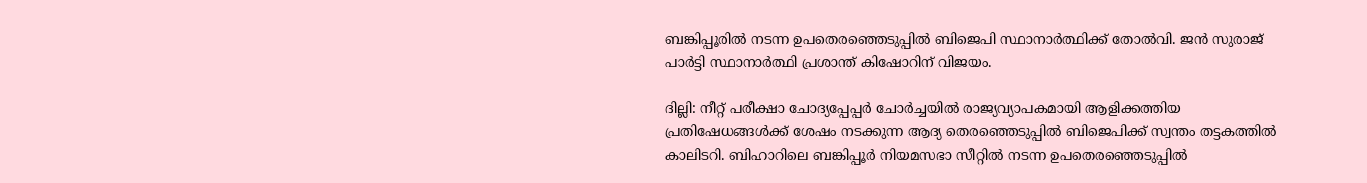ബങ്കിപ്പൂരിൽ നടന്ന ഉപതെരഞ്ഞെടുപ്പിൽ ബിജെപി സ്ഥാനാർത്ഥിക്ക് തോൽവി. ജൻ സുരാജ് പാർട്ടി സ്ഥാനാർത്ഥി പ്രശാന്ത് കിഷോറിന് വിജയം.

ദില്ലി: നീറ്റ് പരീക്ഷാ ചോദ്യപ്പേപ്പർ ചോർച്ചയിൽ രാജ്യവ്യാപകമായി ആളിക്കത്തിയ പ്രതിഷേധങ്ങൾക്ക് ശേഷം നടക്കുന്ന ആദ്യ തെരഞ്ഞെടുപ്പിൽ ബിജെപിക്ക് സ്വന്തം തട്ടകത്തിൽ കാലിടറി. ബിഹാറിലെ ബങ്കിപ്പൂർ നിയമസഭാ സീറ്റിൽ നടന്ന ഉപതെരഞ്ഞെടുപ്പിൽ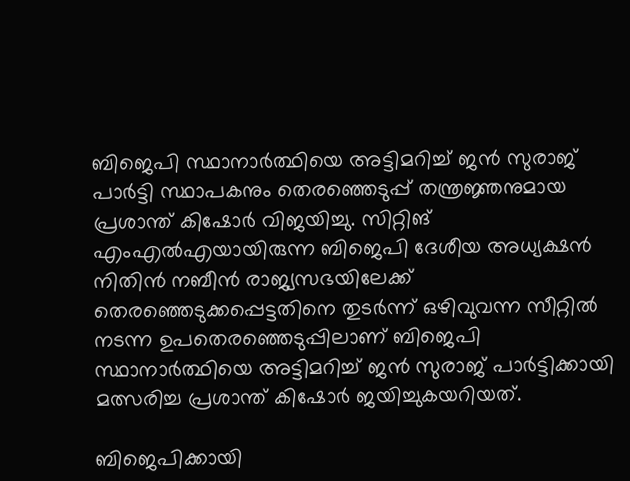ബിജെപി സ്ഥാനാർത്ഥിയെ അട്ടിമറിച്ച് ജൻ സുരാജ് പാർട്ടി സ്ഥാപകനും തെരഞ്ഞെടുപ്പ് തന്ത്രജ്ഞനുമായ പ്രശാന്ത് കിഷോർ വിജയിച്ചു. സിറ്റിങ് എംഎൽഎയായിരുന്ന ബിജെപി ദേശീയ അധ്യക്ഷൻ നിതിൻ നബീൻ രാജ്യസഭയിലേക്ക് തെരഞ്ഞെടുക്കപ്പെട്ടതിനെ തുടർന്ന് ഒഴിവുവന്ന സീറ്റിൽ നടന്ന ഉപതെരഞ്ഞെടുപ്പിലാണ് ബിജെപി സ്ഥാനാർത്ഥിയെ അട്ടിമറിച്ച് ജൻ സുരാജ് പാർട്ടിക്കായി മത്സരിച്ച പ്രശാന്ത് കിഷോർ ജയിച്ചുകയറിയത്.

ബിജെപിക്കായി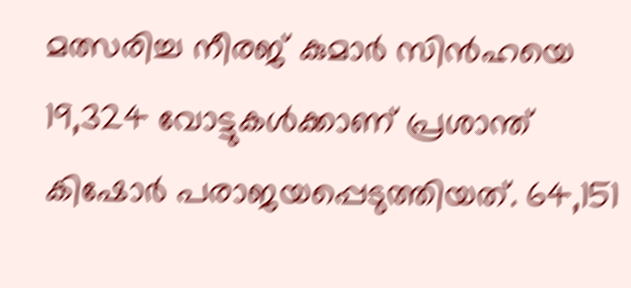മത്സരിച്ച നീരജ് കുമാർ സിൻഹയെ 19,324 വോട്ടുകൾക്കാണ് പ്രശാന്ത് കിഷോർ പരാജയപ്പെടുത്തിയത്. 64,151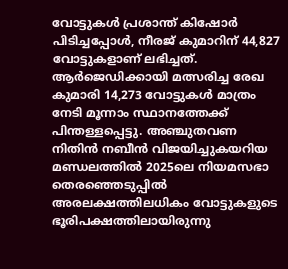വോട്ടുകൾ പ്രശാന്ത് കിഷോർ പിടിച്ചപ്പോൾ, നീരജ് കുമാറിന് 44,827 വോട്ടുകളാണ് ലഭിച്ചത്. ആ‍ർജെഡിക്കായി മത്സരിച്ച രേഖ കുമാരി 14,273 വോട്ടുകൾ മാത്രം നേടി മൂന്നാം സ്ഥാനത്തേക്ക് പിന്തള്ളപ്പെട്ടു. അഞ്ചുതവണ നിതിൻ നബീൻ വിജയിച്ചുകയറിയ മണ്ഡലത്തിൽ 2025ലെ നിയമസഭാ തെരഞ്ഞെടുപ്പിൽ അരലക്ഷത്തിലധികം വോട്ടുകളുടെ ഭൂരിപക്ഷത്തിലായിരുന്നു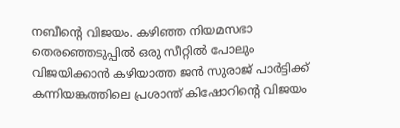നബീൻ്റെ വിജയം. കഴിഞ്ഞ നിയമസഭാ തെരഞ്ഞെടുപ്പിൽ ഒരു സീറ്റിൽ പോലും വിജയിക്കാൻ കഴിയാത്ത ജൻ സുരാജ് പാർട്ടിക്ക് കന്നിയങ്കത്തിലെ പ്രശാന്ത് കിഷോറിൻ്റെ വിജയം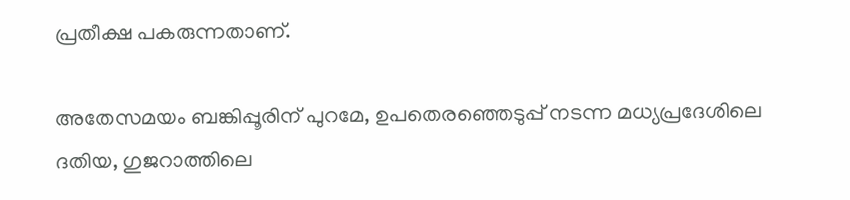പ്രതീക്ഷ പകരുന്നതാണ്.

അതേസമയം ബങ്കിപ്പൂരിന് പുറമേ, ഉപതെരഞ്ഞെടുപ്പ് നടന്ന മധ്യപ്രദേശിലെ ദതിയ, ഗുജറാത്തിലെ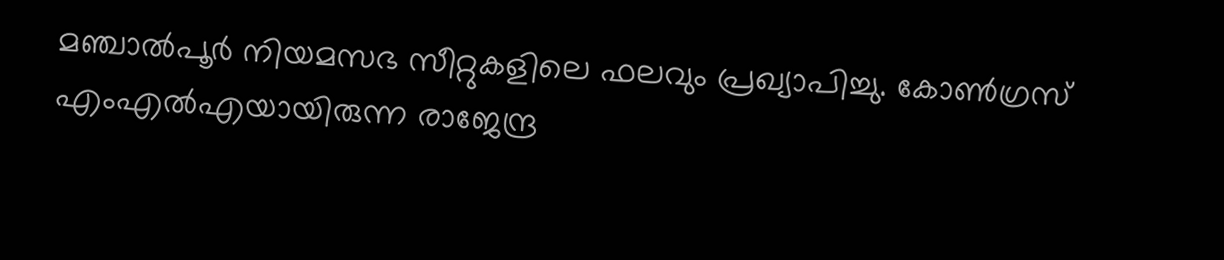മഞ്ചാൽപൂ‍‍ർ നിയമസഭ സീറ്റുകളിലെ ഫലവും പ്രഖ്യാപിച്ചു. കോൺഗ്രസ് എംഎൽഎയായിരുന്ന രാജേന്ദ്ര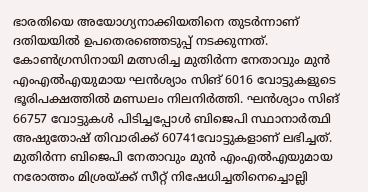ഭാരതിയെ അയോഗ്യനാക്കിയതിനെ തുടർന്നാണ് ദതിയയിൽ ഉപതെരഞ്ഞെടുപ്പ് നടക്കുന്നത്. കോൺഗ്രസിനായി മത്സരിച്ച മുതിർന്ന നേതാവും മുൻ എംഎൽഎയുമായ ഘൻശ്യാം സിങ് 6016 വോട്ടുകളുടെ ഭൂരിപക്ഷത്തിൽ മണ്ഡലം നിലനിർത്തി. ഘൻശ്യാം സിങ് 66757 വോട്ടുകൾ പിടിച്ചപ്പോൾ ബിജെപി സ്ഥാനാ‍‍ർത്ഥി അഷുതോഷ് തിവാരിക്ക് 60741വോട്ടുകളാണ് ലഭിച്ചത്. മുതിർന്ന ബിജെപി നേതാവും മുൻ എംഎൽഎയുമായ നരോത്തം മിശ്രയ്ക്ക് സീറ്റ് നിഷേധിച്ചതിനെച്ചൊല്ലി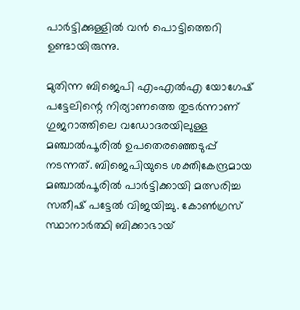പാർട്ടിക്കുള്ളിൽ വൻ പൊട്ടിത്തെറി ഉണ്ടായിരുന്നു.

മുതിന്ന ബിജെപി എംഎൽഎ യോഗേഷ് പട്ടേലിന്റെ നിര്യാണത്തെ തുടർന്നാണ് ഗുജറാത്തിലെ വഡോദരയിലുള്ള മഞ്ചാൽപൂരിൽ ഉപതെരഞ്ഞെടുപ്പ് നടന്നത്. ബിജെപിയുടെ ശക്തികേന്ദ്രമായ മഞ്ചാൽപൂരിൽ പാ‍ർ‌ട്ടിക്കായി മത്സരിച്ച സതീഷ് പട്ടേൽ വിജയിച്ചു. കോൺഗ്രസ് സ്ഥാനാ‍ർത്ഥി ബിക്കാഭായ്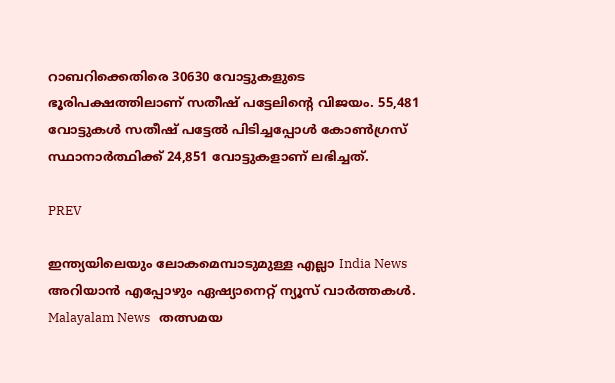റാബറിക്കെതിരെ 30630 വോട്ടുകളുടെ ഭൂരിപക്ഷത്തിലാണ് സതീഷ് പട്ടേലിൻ്റെ വിജയം. 55,481 വോട്ടുകൾ സതീഷ് പട്ടേൽ പിടിച്ചപ്പോൾ കോൺഗ്രസ് സ്ഥാനാ‍ർത്ഥിക്ക് 24,851 വോട്ടുകളാണ് ലഭിച്ചത്.

PREV

ഇന്ത്യയിലെയും ലോകമെമ്പാടുമുള്ള എല്ലാ India News അറിയാൻ എപ്പോഴും ഏഷ്യാനെറ്റ് ന്യൂസ് വാർത്തകൾ. Malayalam News   തത്സമയ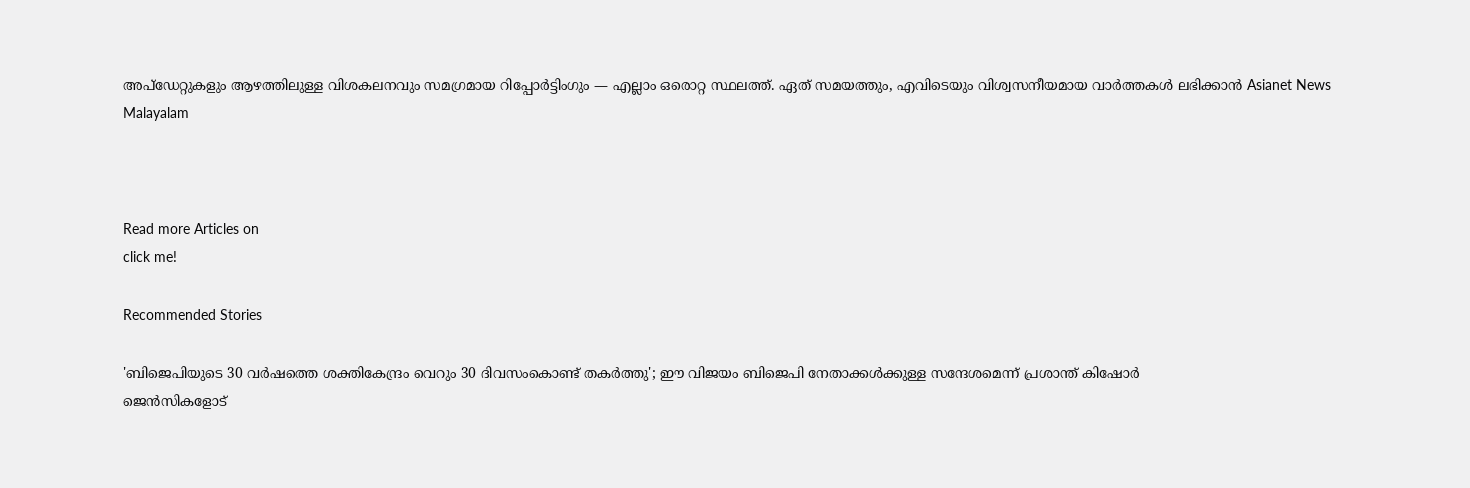അപ്‌ഡേറ്റുകളും ആഴത്തിലുള്ള വിശകലനവും സമഗ്രമായ റിപ്പോർട്ടിംഗും — എല്ലാം ഒരൊറ്റ സ്ഥലത്ത്. ഏത് സമയത്തും, എവിടെയും വിശ്വസനീയമായ വാർത്തകൾ ലഭിക്കാൻ Asianet News Malayalam



Read more Articles on
click me!

Recommended Stories

'ബിജെപിയുടെ 30 വർഷത്തെ ശക്തികേന്ദ്രം വെറും 30 ദിവസംകൊണ്ട് തകർത്തു'; ഈ വിജയം ബിജെപി നേതാക്കൾക്കുള്ള സന്ദേശമെന്ന് പ്രശാന്ത് കിഷോർ
ജെൻസികളോട്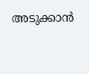അടുക്കാൻ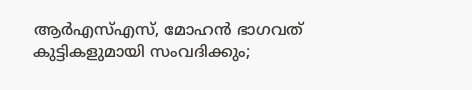ആർഎസ്എസ്, മോഹൻ ഭാഗവത് കുട്ടികളുമായി സംവദിക്കും;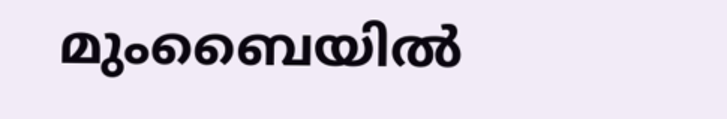മുംബൈയിൽ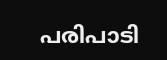പരിപാടി